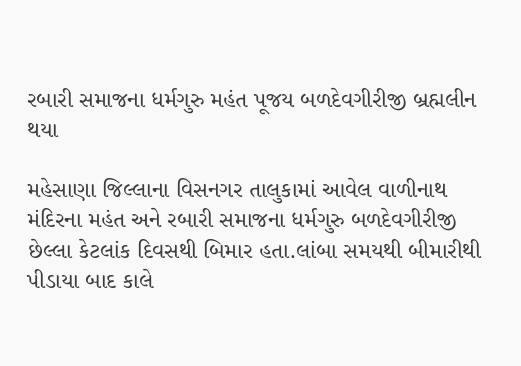રબારી સમાજના ધર્મગુરુ મહંત પૂજય બળદેવગીરીજી બ્રહ્મલીન થયા

મહેસાણા જિલ્લાના વિસનગર તાલુકામાં આવેલ વાળીનાથ મંદિરના મહંત અને રબારી સમાજના ધર્મગુરુ બળદેવગીરીજી છેલ્લા કેટલાંક દિવસથી બિમાર હતા.લાંબા સમયથી બીમારીથી પીડાયા બાદ કાલે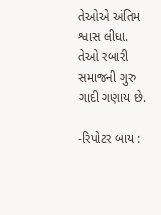તેઓએ અંતિમ શ્વાસ લીધા. તેઓ રબારી સમાજની ગુરુ ગાદી ગણાય છે.

-રિપોટર બાય :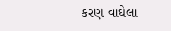કરણ વાઘેલા